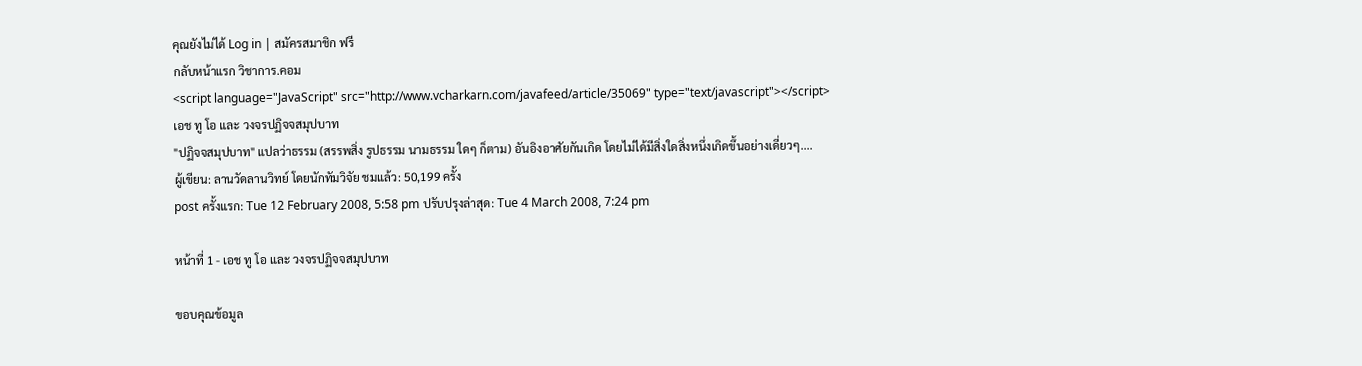คุณยังไม่ได้ Log in | สมัครสมาชิก ฟรี
กลับหน้าแรก วิชาการ.คอม
<script language="JavaScript" src="http://www.vcharkarn.com/javafeed/article/35069" type="text/javascript"></script>
เอช ทู โอ และ วงจรปฏิจจสมุปบาท
"ปฏิจจสมุปบาท" แปลว่าธรรม (สรรพสิ่ง รูปธรรม นามธรรม ใดๆ ก็ตาม) อันอิงอาศัยกันเกิด โดยไม่ได้มีสิ่งใดสิ่งหนึ่งเกิดขึ้นอย่างเดี่ยวๆ....
ผู้เขียน: ลานวัดลานวิทย์ โดยนักทัมวิจัย ชมแล้ว: 50,199 ครั้ง
post ครั้งแรก: Tue 12 February 2008, 5:58 pm ปรับปรุงล่าสุด: Tue 4 March 2008, 7:24 pm

หน้าที่ 1 - เอช ทู โอ และ วงจรปฏิจจสมุปบาท

ขอบคุณข้อมูล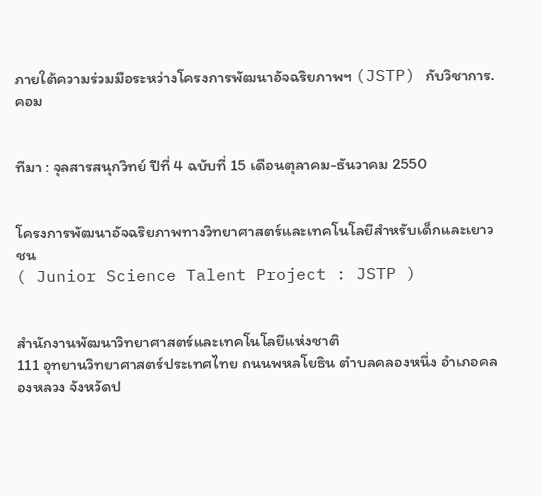ภายใต้ความร่วมมือระหว่างโครงการพัฒนาอัจฉริยภาพฯ (JSTP) กับวิชาการ.คอม


ทีมา : จุลสารสนุกวิทย์ ปีที่ 4 ฉบับที่ 15 เดือนตุลาคม-ธันวาคม 2550


โครงการพัฒนาอัจฉริยภาพทางวิทยาศาสตร์และเทคโนโลยีสำหรับเด็กและเยาวชน
( Junior Science Talent Project : JSTP )


สำนักงานพัฒนาวิทยาศาสตร์และเทคโนโลยีแห่งชาติ
111 อุทยานวิทยาศาสตร์ประเทศไทย ถนนพหลโยธิน ตำบลคลองหนึ่ง อำเภอคลองหลวง จังหวัดป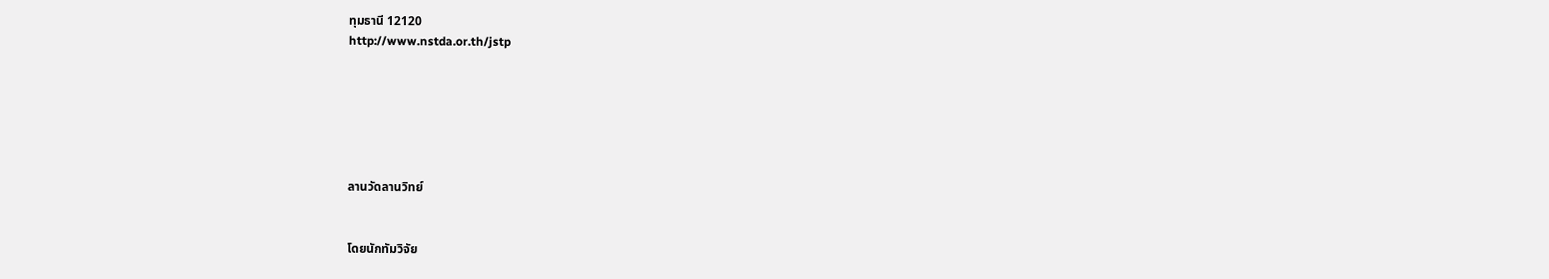ทุมธานี 12120
http://www.nstda.or.th/jstp






ลานวัดลานวิทย์


โดยนักทัมวิจัย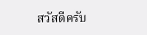สวัสดีครับ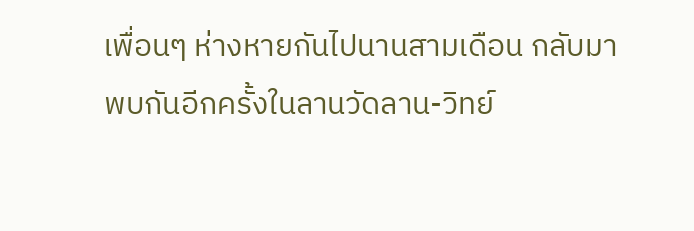เพื่อนๆ ห่างหายกันไปนานสามเดือน กลับมาพบกันอีกครั้งในลานวัดลาน-วิทย์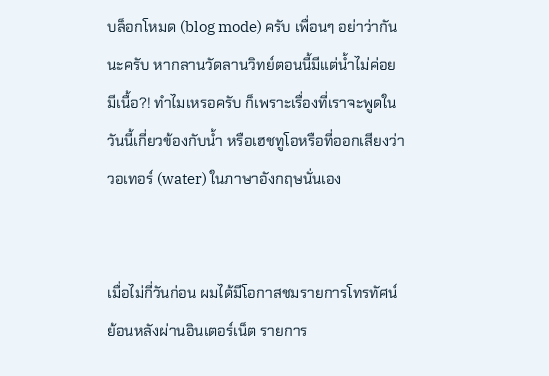บล็อกโหมด (blog mode) ครับ เพื่อนๆ อย่าว่ากันนะครับ หากลานวัดลานวิทย์ตอนนี้มีแต่น้ำไม่ค่อยมีเนื้อ?! ทำไมเหรอครับ ก็เพราะเรื่องที่เราจะพูดในวันนี้เกี่ยวข้องกับน้ำ หรือเฮชทูโอหรือที่ออกเสียงว่า วอเทอร์ (water) ในภาษาอังกฤษนั่นเอง


เมื่อไม่กี่วันก่อน ผมได้มีโอกาสชมรายการโทรทัศน์ย้อนหลังผ่านอินเตอร์เน็ต รายการ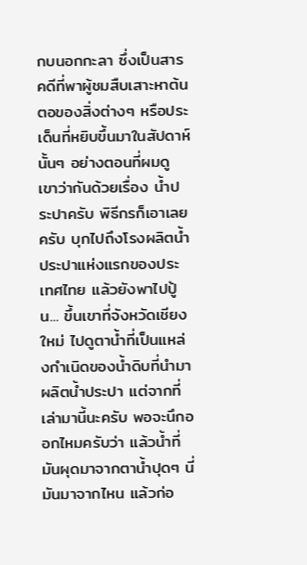กบนอกกะลา ซึ่งเป็นสารคดีที่พาผู้ชมสืบเสาะหาต้นตอของสิ่งต่างๆ หรือประเด็นที่หยิบขึ้นมาในสัปดาห์นั้นๆ อย่างตอนที่ผมดู เขาว่ากันด้วยเรื่อง น้ำประปาครับ พิธีกรก็เอาเลยครับ บุกไปถึงโรงผลิตน้ำประปาแห่งแรกของประเทศไทย แล้วยังพาไปปู้น... ขึ้นเขาที่จังหวัดเชียงใหม่ ไปดูตาน้ำที่เป็นแหล่งกำเนิดของน้ำดิบที่นำมาผลิตน้ำประปา แต่จากที่เล่ามานี้นะครับ พอจะนึกออกไหมครับว่า แล้วน้ำที่มันผุดมาจากตาน้ำปุดๆ นี่ มันมาจากไหน แล้วก่อ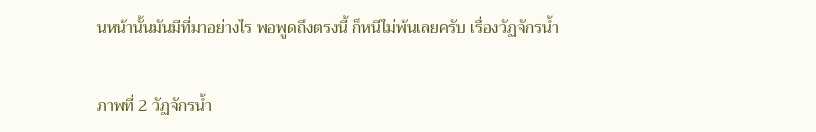นหน้านั้นมันมีที่มาอย่างไร พอพูดถึงตรงนี้ ก็หนีไม่พ้นเลยครับ เรื่องวัฏจักรน้ำ


ภาพที่ 2 วัฏจักรน้ำ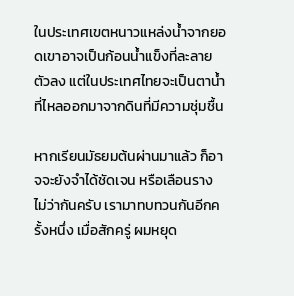ในประเทศเขตหนาวแหล่งน้ำจากยอดเขาอาจเป็นก้อนน้ำแข็งที่ละลายตัวลง แต่ในประเทศไทยจะเป็นตาน้ำที่ไหลออกมาจากดินที่มีความชุ่มชื้น

หากเรียนมัธยมต้นผ่านมาแล้ว ก็อาจจะยังจำได้ชัดเจน หรือเลือนราง ไม่ว่ากันครับ เรามาทบทวนกันอีกครั้งหนึ่ง เมื่อสักครู่ ผมหยุด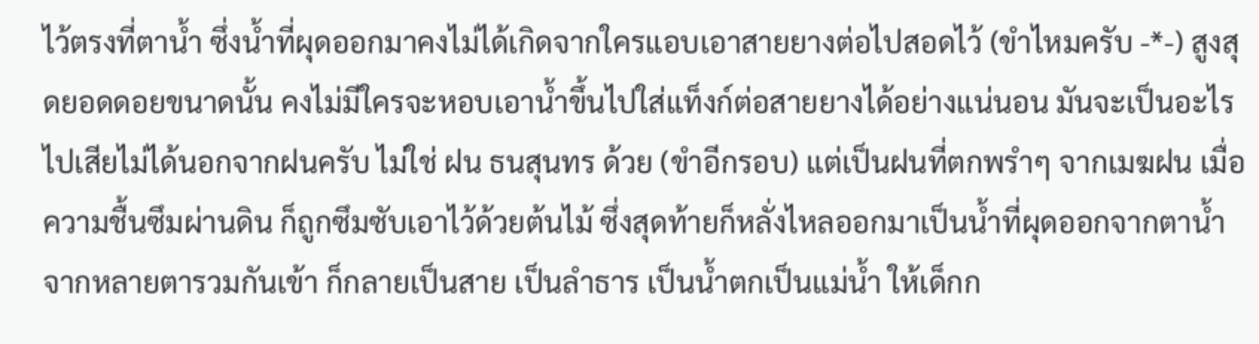ไว้ตรงที่ตาน้ำ ซึ่งน้ำที่ผุดออกมาคงไม่ได้เกิดจากใครแอบเอาสายยางต่อไปสอดไว้ (ขำไหมครับ -*-) สูงสุดยอดดอยขนาดนั้น คงไม่มีใครจะหอบเอาน้ำขึ้นไปใส่แท็งก์ต่อสายยางได้อย่างแน่นอน มันจะเป็นอะไรไปเสียไม่ได้นอกจากฝนครับ ไม่ใช่ ฝน ธนสุนทร ด้วย (ขำอีกรอบ) แต่เป็นฝนที่ตกพรำๆ จากเมฆฝน เมื่อความชื้นซึมผ่านดิน ก็ถูกซึมซับเอาไว้ด้วยต้นไม้ ซึ่งสุดท้ายก็หลั่งไหลออกมาเป็นน้ำที่ผุดออกจากตาน้ำจากหลายตารวมกันเข้า ก็กลายเป็นสาย เป็นลำธาร เป็นน้ำตกเป็นแม่น้ำ ให้เด็กก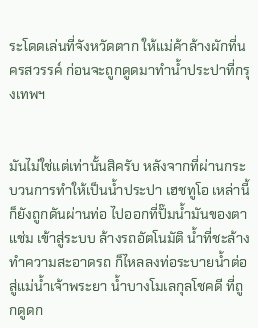ระโดดเล่นที่จังหวัดตาก ให้แม่ค้าล้างผักที่นครสวรรค์ ก่อนจะถูกดูดมาทำน้ำประปาที่กรุงเทพฯ


มันไม่ใช่แต่เท่านั้นสิครับ หลังจากที่ผ่านกระบวนการทำให้เป็นน้ำประปา เฮชทูโอ เหล่านี้ ก็ยังถูกดันผ่านท่อ ไปออกที่ปั๊มน้ำมันของตาแช่ม เข้าสู่ระบบ ล้างรถอัตโนมัติ น้ำที่ชะล้างทำความสะอาดรถ ก็ไหลลงท่อระบายน้ำต่อ สู่แม่น้ำเจ้าพระยา น้ำบางโมเลกุลโชคดี ที่ถูกดูดก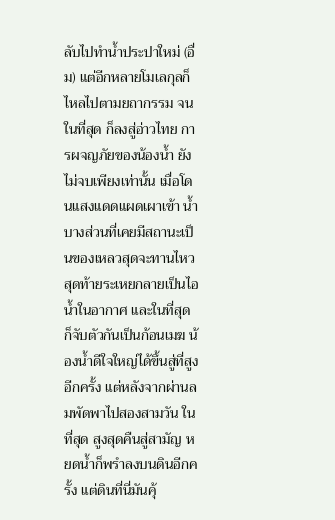ลับไปทำน้ำประปาใหม่ (อื่ม) แต่อีกหลายโมเลกุลก็ไหลไปตามยถากรรม จนในที่สุด ก็ลงสู่อ่าวไทย การผจญภัยของน้องน้ำ ยังไม่จบเพียงเท่านั้น เมื่อโดนแสงแดดแผดเผาเข้า น้ำบางส่วนที่เคยมีสถานะเป็นของเหลวสุดจะทานไหว สุดท้ายระเหยกลายเป็นไอน้ำในอากาศ และในที่สุด ก็จับตัวกันเป็นก้อนเมฆ น้องน้ำดีใจใหญ่ได้ขึ้นสู่ที่สูงอีกครั้ง แต่หลังจากผ่านลมพัดพาไปสองสามวัน ในที่สุด สูงสุดคืนสู่สามัญ หยดน้ำก็พรำลงบนดินอีกครั้ง แต่ดินที่นี่มันคุ้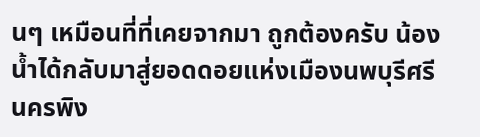นๆ เหมือนที่ที่เคยจากมา ถูกต้องครับ น้องน้ำได้กลับมาสู่ยอดดอยแห่งเมืองนพบุรีศรีนครพิง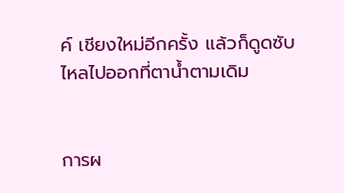ค์ เชียงใหม่อีกครั้ง แล้วก็ดูดซับไหลไปออกที่ตาน้ำตามเดิม


การผ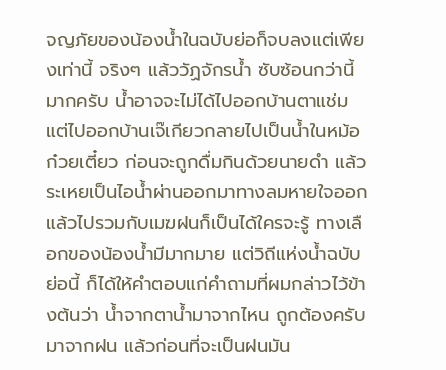จญภัยของน้องน้ำในฉบับย่อก็จบลงแต่เพียงเท่านี้ จริงๆ แล้ววัฏจักรน้ำ ซับซ้อนกว่านี้มากครับ น้ำอาจจะไม่ได้ไปออกบ้านตาแช่ม แต่ไปออกบ้านเจ๊เกียวกลายไปเป็นน้ำในหม้อก๋วยเตี๋ยว ก่อนจะถูกดื่มกินด้วยนายดำ แล้วระเหยเป็นไอน้ำผ่านออกมาทางลมหายใจออก แล้วไปรวมกับเมฆฝนก็เป็นได้ใครจะรู้ ทางเลือกของน้องน้ำมีมากมาย แต่วิถีแห่งน้ำฉบับย่อนี้ ก็ได้ให้คำตอบแก่คำถามที่ผมกล่าวไว้ข้างต้นว่า น้ำจากตาน้ำมาจากไหน ถูกต้องครับ มาจากฝน แล้วก่อนที่จะเป็นฝนมัน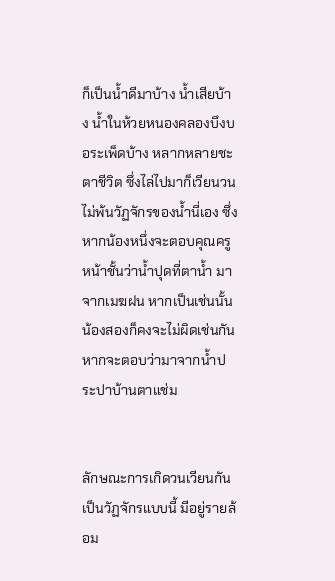ก็เป็นน้ำดีมาบ้าง น้ำเสียบ้าง น้ำในห้วยหนองคลองบึงบอระเพ็ดบ้าง หลากหลายชะตาชีวิต ซึ่งไล่ไปมาก็เวียนวนไม่พ้นวัฏจักรของน้ำนี่เอง ซึ่งหากน้องหนึ่งจะตอบคุณครูหน้าชั้นว่าน้ำปุดที่ตาน้ำ มาจากเมฆฝน หากเป็นเช่นนั้น น้องสองก็คงจะไม่ผิดเช่นกันหากจะตอบว่ามาจากน้ำประปาบ้านตาแช่ม


ลักษณะการเกิดวนเวียนกันเป็นวัฏจักรแบบนี้ มีอยู่รายล้อม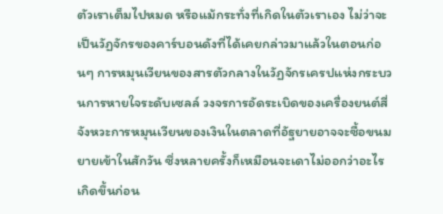ตัวเราเต็มไปหมด หรือแม้กระทั่งที่เกิดในตัวเราเอง ไม่ว่าจะเป็นวัฏจักรของคาร์บอนดังที่ได้เคยกล่าวมาแล้วในตอนก่อนๆ การหมุนเวียนของสารตัวกลางในวัฏจักรเครปแห่งกระบวนการหายใจระดับเซลล์ วงจรการอัดระเบิดของเครื่องยนต์สี่จังหวะการหมุนเวียนของเงินในตลาดที่อัฐยายอาจจะซื้อขนมยายเข้าในสักวัน ซึ่งหลายครั้งก็เหมือนจะเดาไม่ออกว่าอะไรเกิดขึ้นก่อน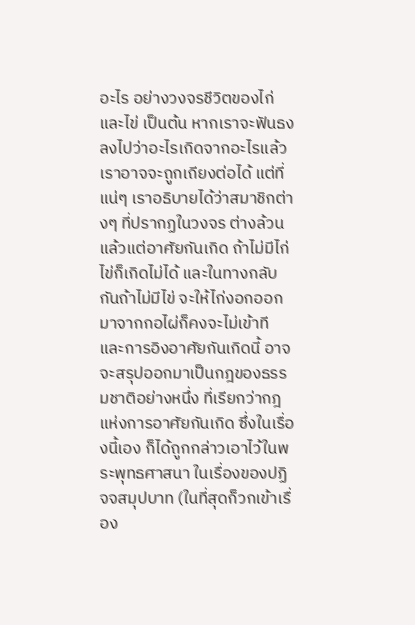อะไร อย่างวงจรชีวิตของไก่และไข่ เป็นต้น หากเราจะฟันธงลงไปว่าอะไรเกิดจากอะไรแล้ว เราอาจจะถูกเถียงต่อได้ แต่ที่แน่ๆ เราอธิบายได้ว่าสมาชิกต่างๆ ที่ปรากฏในวงจร ต่างล้วนแล้วแต่อาศัยกันเกิด ถ้าไม่มีไก่ ไข่ก็เกิดไม่ได้ และในทางกลับกันถ้าไม่มีไข่ จะให้ไก่งอกออกมาจากกอไผ่ก็คงจะไม่เข้าที และการอิงอาศัยกันเกิดนี้ อาจจะสรุปออกมาเป็นกฎของธรรมชาติอย่างหนึ่ง ที่เรียกว่ากฎแห่งการอาศัยกันเกิด ซึ่งในเรื่องนี้เอง ก็ได้ถูกกล่าวเอาไว้ในพระพุทธศาสนา ในเรื่องของปฏิจจสมุปบาท (ในที่สุดก็วกเข้าเรื่อง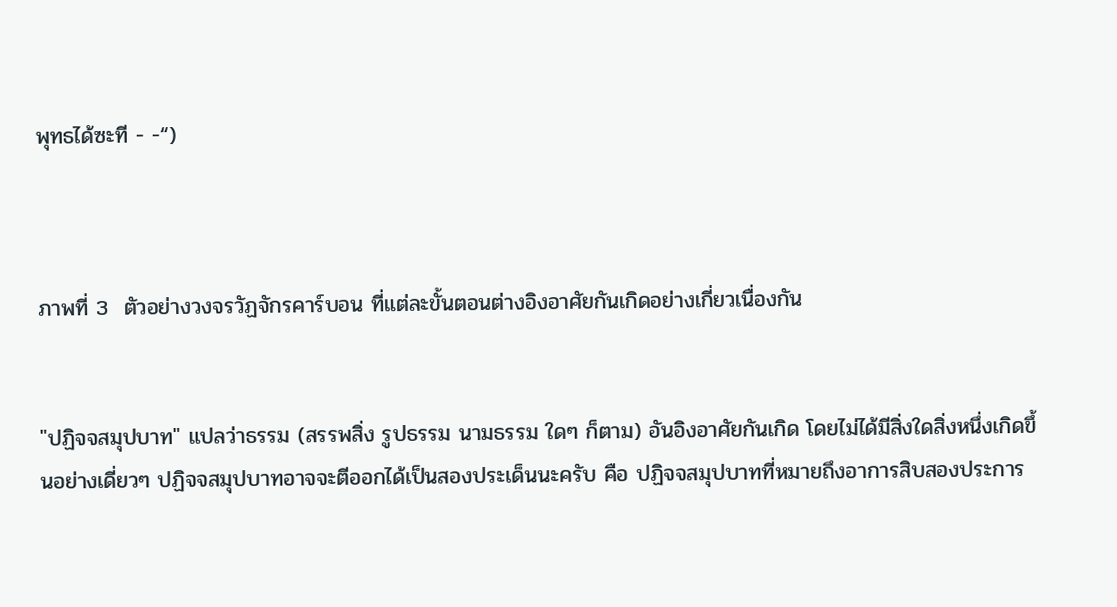พุทธได้ซะที - -“)



ภาพที่ 3  ตัวอย่างวงจรวัฏจักรคาร์บอน ที่แต่ละขั้นตอนต่างอิงอาศัยกันเกิดอย่างเกี่ยวเนื่องกัน


"ปฏิจจสมุปบาท" แปลว่าธรรม (สรรพสิ่ง รูปธรรม นามธรรม ใดๆ ก็ตาม) อันอิงอาศัยกันเกิด โดยไม่ได้มีสิ่งใดสิ่งหนึ่งเกิดขึ้นอย่างเดี่ยวๆ ปฏิจจสมุปบาทอาจจะตีออกได้เป็นสองประเด็นนะครับ คือ ปฏิจจสมุปบาทที่หมายถึงอาการสิบสองประการ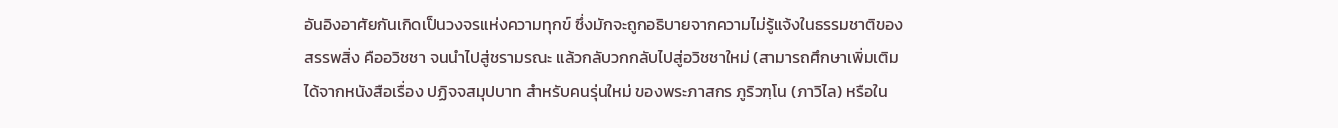อันอิงอาศัยกันเกิดเป็นวงจรแห่งความทุกข์ ซึ่งมักจะถูกอธิบายจากความไม่รู้แจ้งในธรรมชาติของสรรพสิ่ง คืออวิชชา จนนำไปสู่ชรามรณะ แล้วกลับวกกลับไปสู่อวิชชาใหม่ (สามารถศึกษาเพิ่มเติมได้จากหนังสือเรื่อง ปฏิจจสมุปบาท สำหรับคนรุ่นใหม่ ของพระภาสกร ภูริวฑฺโน (ภาวิไล) หรือใน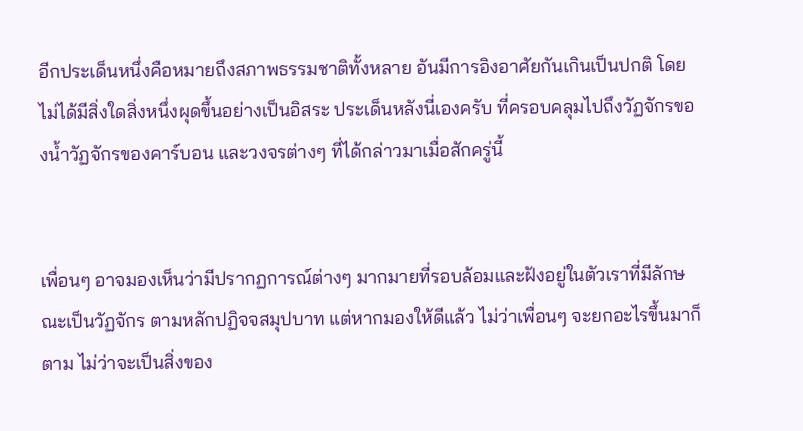อีกประเด็นหนึ่งคือหมายถึงสภาพธรรมชาติทั้งหลาย อันมีการอิงอาศัยกันเกินเป็นปกติ โดยไม่ได้มีสิ่งใดสิ่งหนึ่งผุดขึ้นอย่างเป็นอิสระ ประเด็นหลังนี่เองครับ ที่ครอบคลุมไปถึงวัฏจักรของน้ำวัฏจักรของคาร์บอน และวงจรต่างๆ ที่ได้กล่าวมาเมื่อสักครู่นี้


เพื่อนๆ อาจมองเห็นว่ามีปรากฏการณ์ต่างๆ มากมายที่รอบล้อมและฝังอยู่ในตัวเราที่มีลักษณะเป็นวัฏจักร ตามหลักปฏิจจสมุปบาท แต่หากมองให้ดีแล้ว ไม่ว่าเพื่อนๆ จะยกอะไรขึ้นมาก็ตาม ไม่ว่าจะเป็นสิ่งของ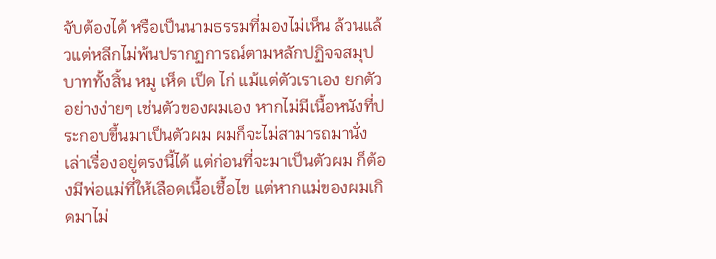จับต้องได้ หรือเป็นนามธรรมที่มองไม่เห็น ล้วนแล้วแต่หลีกไม่พ้นปรากฏการณ์ตามหลักปฏิจจสมุปบาททั้งสิ้น หมู เห็ด เป็ด ไก่ แม้แต่ตัวเราเอง ยกตัวอย่างง่ายๆ เช่นตัวของผมเอง หากไม่มีเนื้อหนังที่ประกอบขึ้นมาเป็นตัวผม ผมก็จะไม่สามารถมานั่งเล่าเรื่องอยู่ตรงนี้ได้ แต่ก่อนที่จะมาเป็นตัวผม ก็ต้องมีพ่อแม่ที่ให้เลือดเนื้อเชื้อไข แต่หากแม่ของผมเกิดมาไม่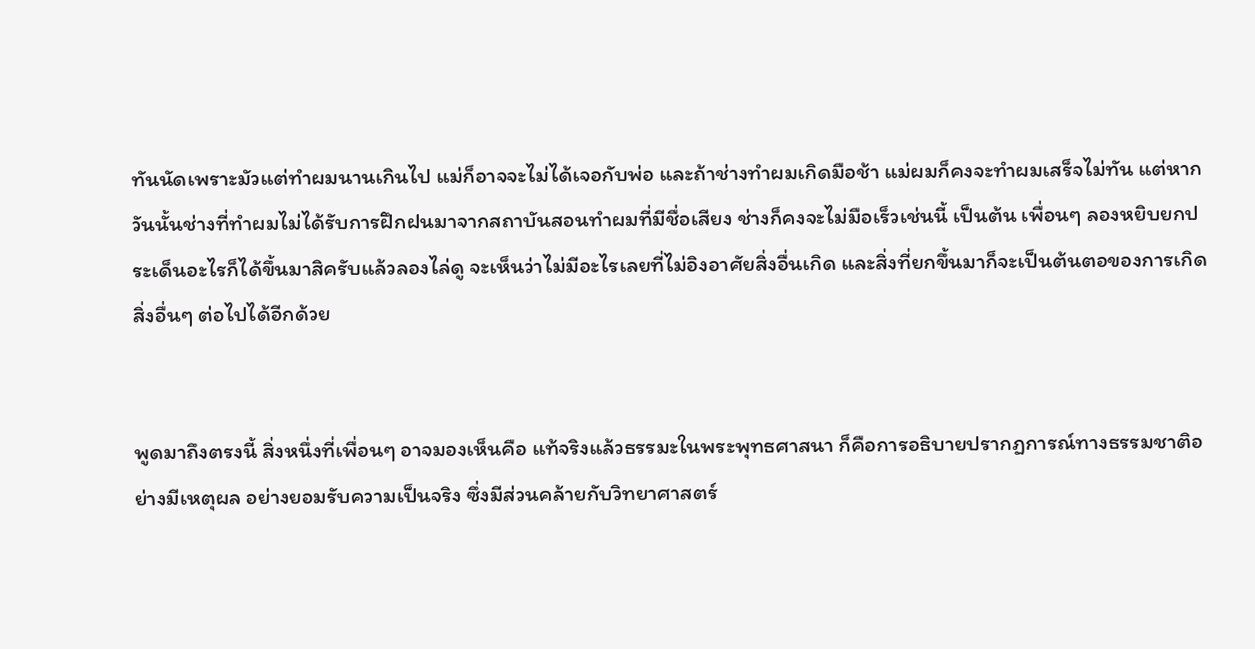ทันนัดเพราะมัวแต่ทำผมนานเกินไป แม่ก็อาจจะไม่ได้เจอกับพ่อ และถ้าช่างทำผมเกิดมือช้า แม่ผมก็คงจะทำผมเสร็จไม่ทัน แต่หากวันนั้นช่างที่ทำผมไม่ได้รับการฝึกฝนมาจากสถาบันสอนทำผมที่มีชื่อเสียง ช่างก็คงจะไม่มือเร็วเช่นนี้ เป็นต้น เพื่อนๆ ลองหยิบยกประเด็นอะไรก็ได้ขึ้นมาสิครับแล้วลองไล่ดู จะเห็นว่าไม่มีอะไรเลยที่ไม่อิงอาศัยสิ่งอื่นเกิด และสิ่งที่ยกขึ้นมาก็จะเป็นต้นตอของการเกิดสิ่งอื่นๆ ต่อไปได้อีกด้วย


พูดมาถึงตรงนี้ สิ่งหนึ่งที่เพื่อนๆ อาจมองเห็นคือ แท้จริงแล้วธรรมะในพระพุทธศาสนา ก็คือการอธิบายปรากฏการณ์ทางธรรมชาติอย่างมีเหตุผล อย่างยอมรับความเป็นจริง ซึ่งมีส่วนคล้ายกับวิทยาศาสตร์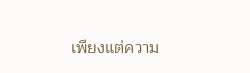เพียงแต่ความ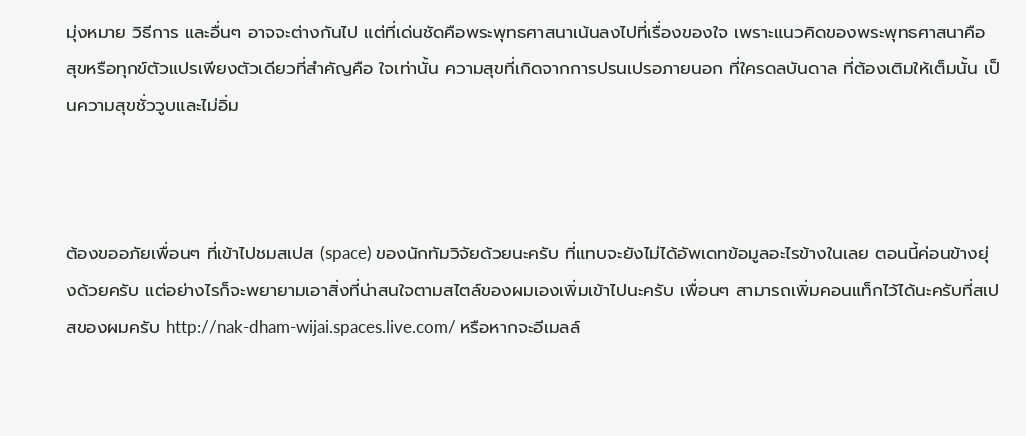มุ่งหมาย วิธีการ และอื่นๆ อาจจะต่างกันไป แต่ที่เด่นชัดคือพระพุทธศาสนาเน้นลงไปที่เรื่องของใจ เพราะแนวคิดของพระพุทธศาสนาคือ สุขหรือทุกข์ตัวแปรเพียงตัวเดียวที่สำคัญคือ ใจเท่านั้น ความสุขที่เกิดจากการปรนเปรอภายนอก ที่ใครดลบันดาล ที่ต้องเติมให้เต็มนั้น เป็นความสุขชั่ววูบและไม่อิ่ม



ต้องขออภัยเพื่อนๆ ที่เข้าไปชมสเปส (space) ของนักทัมวิจัยด้วยนะครับ ที่แทบจะยังไม่ได้อัพเดทข้อมูลอะไรข้างในเลย ตอนนี้ค่อนข้างยุ่งด้วยครับ แต่อย่างไรก็จะพยายามเอาสิ่งที่น่าสนใจตามสไตล์ของผมเองเพิ่มเข้าไปนะครับ เพื่อนๆ สามารถเพิ่มคอนแท็กไว้ได้นะครับที่สเปสของผมครับ http://nak-dham-wijai.spaces.live.com/ หรือหากจะอีเมลล์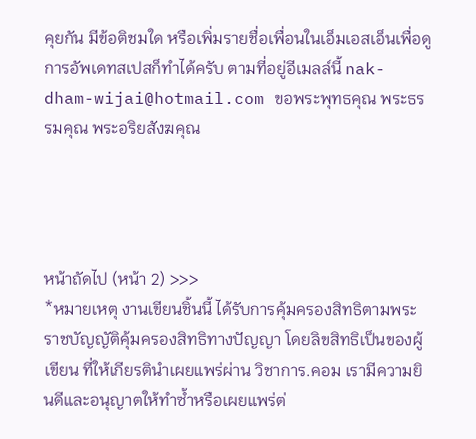คุยกัน มีข้อติชมใด หรือเพิ่มรายชื่อเพื่อนในเอ็มเอสเอ็นเพื่อดูการอัพเดทสเปสก็ทำได้ครับ ตามที่อยู่อีเมลล์นี้ nak-dham-wijai@hotmail.com ขอพระพุทธคุณ พระธรรมคุณ พระอริยสังฆคุณ




หน้าถัดไป (หน้า 2) >>>
*หมายเหตุ งานเขียนชิ้นนี้ ได้รับการคุ้มครองสิทธิตามพระราชบัญญัติคุ้มครองสิทธิทางปัญญา โดยลิขสิทธิเป็นของผู้เขียน ที่ให้เกียรตินำเผยแพร่ผ่าน วิชาการ.คอม เรามีความยินดีและอนุญาตให้ทำซ้ำหรือเผยแพร่ต่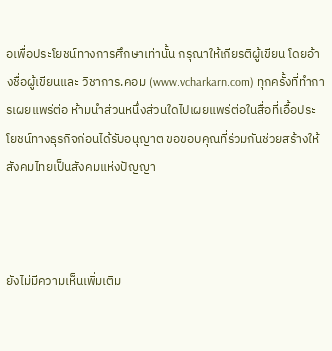อเพื่อประโยชน์ทางการศึกษาเท่านั้น กรุณาให้เกียรติผู้เขียน โดยอ้างชื่อผู้เขียนและ วิชาการ.คอม (www.vcharkarn.com) ทุกครั้งที่ทำการเผยแพร่ต่อ ห้ามนำส่วนหนึ่งส่วนใดไปเผยแพร่ต่อในสื่อที่เอื้อประโยชน์ทางธุรกิจก่อนได้รับอนุญาต ขอขอบคุณที่ร่วมกันช่วยสร้างให้สังคมไทยเป็นสังคมแห่งปัญญา



ยังไม่มีความเห็นเพิ่มเติม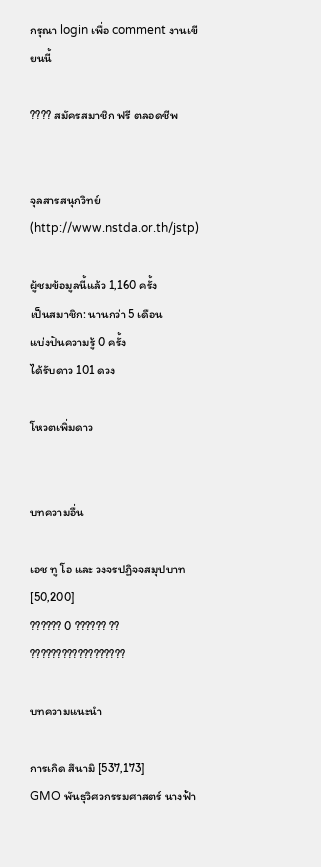กรุณา login เพื่อ comment งานเขียนนี้

???? สมัครสมาชิก ฟรี ตลอดชีพ


จุลสารสนุกวิทย์
(http://www.nstda.or.th/jstp)

ผู้ชมข้อมูลนี้แล้ว 1,160 ครั้ง
เป็นสมาชิก: นานกว่า 5 เดือน
แบ่งปันความรู้ 0 ครั้ง
ได้รับดาว 101 ดวง

โหวตเพิ่มดาว


บทความอื่น

เอช ทู โอ และ วงจรปฏิจจสมุปบาท [50,200]
?????? 0 ?????? ?? ??????????????????

บทความแนะนำ

การเกิด สึนามิ [537,173]
GMO พันธุวิศวกรรมศาสตร์ นางฟ้า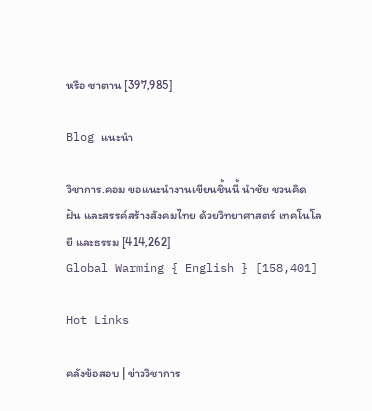หรือ ซาตาน [397,985]

Blog แนะนำ

วิชาการ.คอม ขอแนะนำงานเขียนชิ้นนี้ นำชัย ชวนคิด ฝัน และสรรค์สร้างสังคมไทย ด้วยวิทยาศาสตร์ เทคโนโลยี และธรรม [414,262]
Global Warming { English } [158,401]

Hot Links

คลังข้อสอบ | ข่าววิชาการ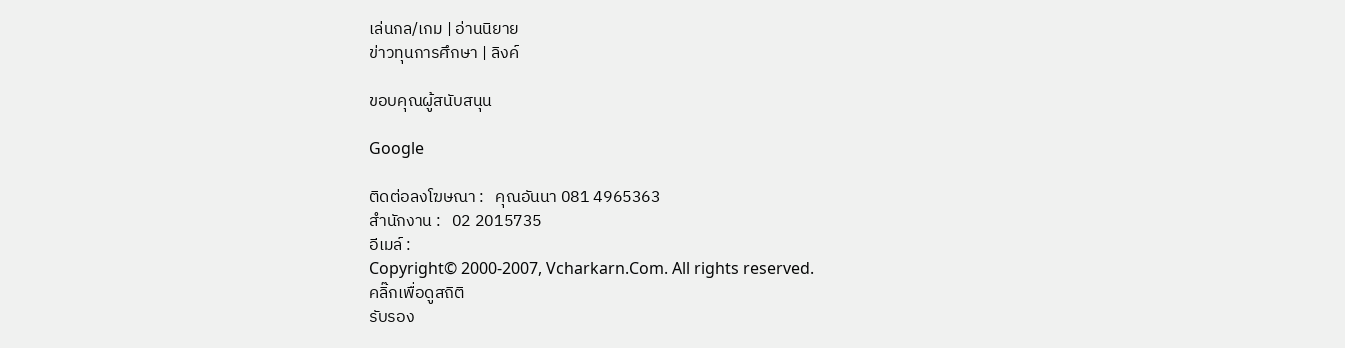เล่นกล/เกม | อ่านนิยาย
ข่าวทุนการศึกษา | ลิงค์

ขอบคุณผู้สนับสนุน

Google

ติดต่อลงโฆษณา :   คุณอันนา 081 4965363
สำนักงาน :   02 2015735
อีเมล์ :
Copyright© 2000-2007, Vcharkarn.Com. All rights reserved.
คลิ๊กเพื่อดูสถิติ
รับรอง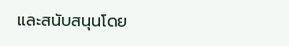และสนับสนุนโดย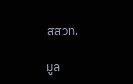สสวท.

มูล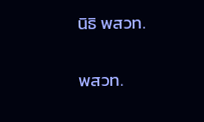นิธิ พสวท.

พสวท.